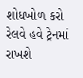શોધખોળ કરો
રેલવે હવે ટ્રેનમાં રાખશે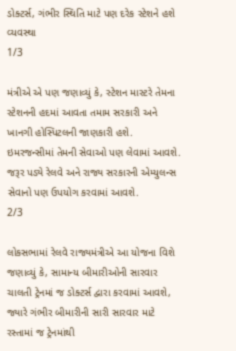ડોક્ટર્સ, ગંભીર સ્થિતિ માટે પણ દરેક સ્ટેશને હશે વ્યવસ્થા
1/3

મંત્રીએ એ પણ જણાવ્યું કે, સ્ટેશન માસ્ટરે તેમના સ્ટેશનની હદમાં આવતા તમામ સરકારી અને ખાનગી હોસ્પિટલની જાણકારી હશે. ઇમરજન્સીમાં તેમની સેવાઓ પણ લેવામાં આવશે. જરૂર પડ્યે રેલવે અને રાજ્ય સરકારની એમ્યુલન્સ સેવાનો પણ ઉપયોગ કરવામાં આવશે.
2/3

લોકસભામાં રેલવે રાજ્યમંત્રીએ આ યોજના વિશે જણાવ્યું કે, સામાન્ય બીમારીઓની સારવાર ચાલતી ટ્રેનમાં જ ડોક્ટર્સ દ્વારા કરવામાં આવશે, જ્યારે ગંભીર બીમારીની સારી સારવાર માટે રસ્તામાં જ ટ્રેનમાંથી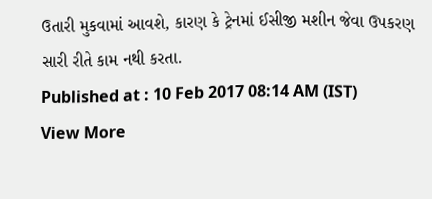ઉતારી મુકવામાં આવશે, કારણ કે ટ્રેનમાં ઈસીજી મશીન જેવા ઉપકરણ સારી રીતે કામ નથી કરતા.
Published at : 10 Feb 2017 08:14 AM (IST)
View More